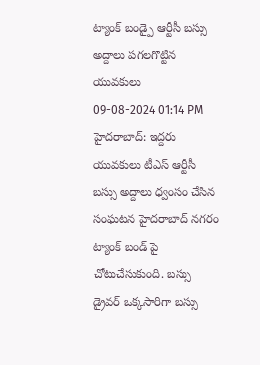ట్యాంక్ బండ్పై ఆర్టీసీ బస్సు అద్దాలు పగలగొట్టిన యువకులు
09-08-2024 01:14 PM
హైదరాబాద్: ఇద్దరు యువకులు టీఎస్ ఆర్టీసీ బస్సు అద్దాలు ధ్వంసం చేసిన సంఘటన హైదరాబాద్ నగరం ట్యాంక్ బండ్ పై చోటుచేసుకుంది. బస్సు డ్రైవర్ ఒక్కసారిగా బస్సు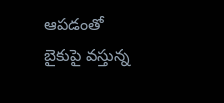ఆపడంతో బైకుపై వస్తున్న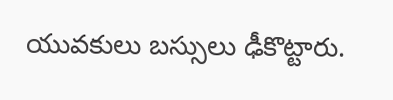యువకులు బస్సులు ఢీకొట్టారు.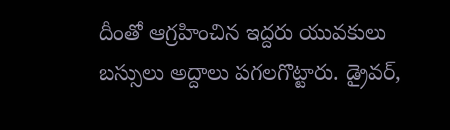దీంతో ఆగ్రహించిన ఇద్దరు యువకులు బస్సులు అద్దాలు పగలగొట్టారు. డ్రైవర్,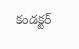కండక్టర్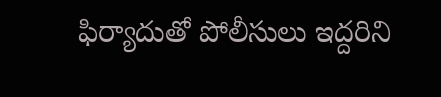ఫిర్యాదుతో పోలీసులు ఇద్దరిని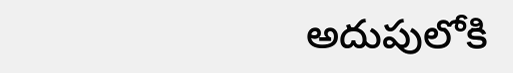అదుపులోకి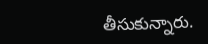తీసుకున్నారు.